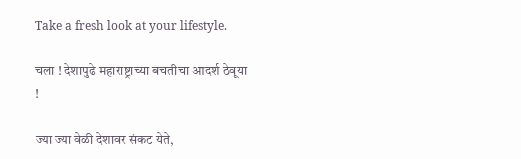Take a fresh look at your lifestyle.

चला ! देशापुढे महाराष्ट्राच्या बचतीचा आदर्श ठेवूया !

ज्या ज्या वेळी देशावर संकट येते,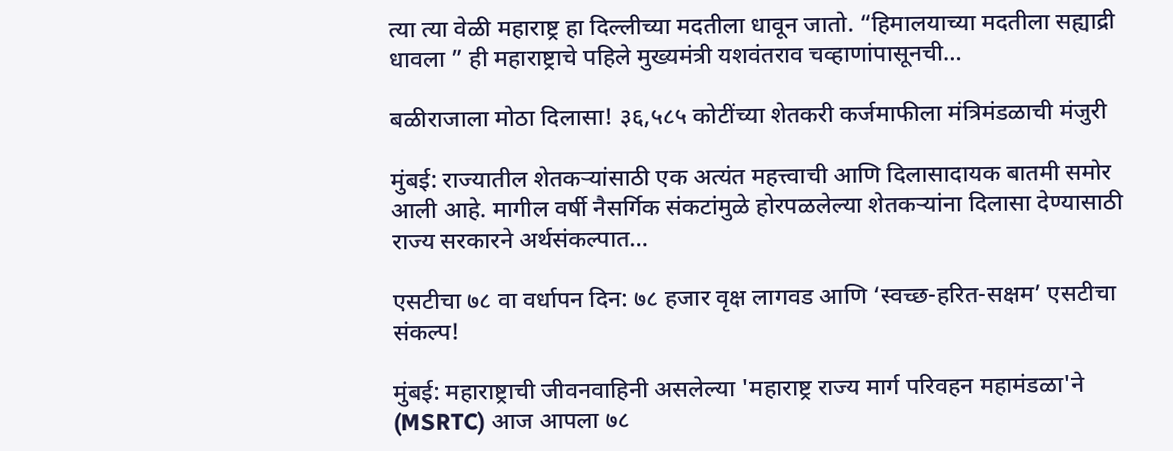त्या त्या वेळी महाराष्ट्र हा दिल्लीच्या मदतीला धावून जातो. “हिमालयाच्या मदतीला सह्याद्री धावला ” ही महाराष्ट्राचे पहिले मुख्यमंत्री यशवंतराव चव्हाणांपासूनची…

बळीराजाला मोठा दिलासा! ३६,५८५ कोटींच्या शेतकरी कर्जमाफीला मंत्रिमंडळाची मंजुरी

मुंबई: राज्यातील शेतकऱ्यांसाठी एक अत्यंत महत्त्वाची आणि दिलासादायक बातमी समोर आली आहे. मागील वर्षी नैसर्गिक संकटांमुळे होरपळलेल्या शेतकऱ्यांना दिलासा देण्यासाठी राज्य सरकारने अर्थसंकल्पात…

एसटीचा ७८ वा वर्धापन दिन: ७८ हजार वृक्ष लागवड आणि ‘स्वच्छ-हरित-सक्षम’ एसटीचा संकल्प!

मुंबई: महाराष्ट्राची जीवनवाहिनी असलेल्या 'महाराष्ट्र राज्य मार्ग परिवहन महामंडळा'ने (MSRTC) आज आपला ७८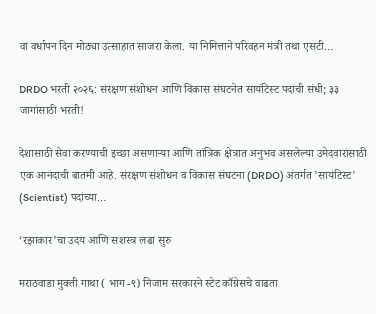वा वर्धापन दिन मोठ्या उत्साहात साजरा केला. या निमित्ताने परिवहन मंत्री तथा एसटी…

DRDO भरती २०२६: संरक्षण संशोधन आणि विकास संघटनेत सायंटिस्ट पदांची संधी; ३३ जागांसाठी भरती!

देशासाठी सेवा करण्याची इच्छा असणाऱ्या आणि तांत्रिक क्षेत्रात अनुभव असलेल्या उमेदवारांसाठी एक आनंदाची बातमी आहे. संरक्षण संशोधन व विकास संघटना (DRDO) अंतर्गत 'सायंटिस्ट' (Scientist) पदांच्या…

‘रझाकार’चा उदय आणि सशस्त्र लढा सुरु

मराठवाडा मुक्ती गाथा ( भाग -९) निजाम सरकारने स्टेट काँग्रेसचे वाढता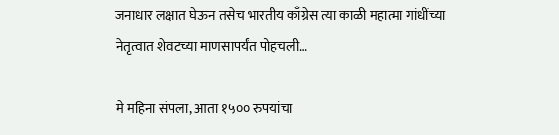जनाधार लक्षात घेऊन तसेच भारतीय काँग्रेस त्या काळी महात्मा गांधींच्या नेतृत्वात शेवटच्या माणसापर्यंत पोहचली…

मे महिना संपला, आता १५०० रुपयांचा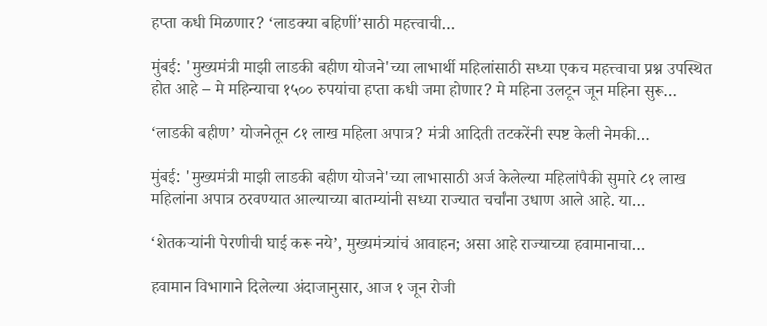हप्ता कधी मिळणार? ‘लाडक्या बहिणीं’साठी महत्त्वाची…

मुंबई: 'मुख्यमंत्री माझी लाडकी बहीण योजने'च्या लाभार्थी महिलांसाठी सध्या एकच महत्त्वाचा प्रश्न उपस्थित होत आहे – मे महिन्याचा १५०० रुपयांचा हप्ता कधी जमा होणार? मे महिना उलटून जून महिना सुरू…

‘लाडकी बहीण’ योजनेतून ८१ लाख महिला अपात्र? मंत्री आदिती तटकरेंनी स्पष्ट केली नेमकी…

मुंबई: 'मुख्यमंत्री माझी लाडकी बहीण योजने'च्या लाभासाठी अर्ज केलेल्या महिलांपैकी सुमारे ८१ लाख महिलांना अपात्र ठरवण्यात आल्याच्या बातम्यांनी सध्या राज्यात चर्चांना उधाण आले आहे. या…

‘शेतकऱ्यांनी पेरणीची घाई करू नये’, मुख्यमंत्र्यांचं आवाहन; असा आहे राज्याच्या हवामानाचा…

हवामान विभागाने दिलेल्या अंदाजानुसार, आज १ जून रोजी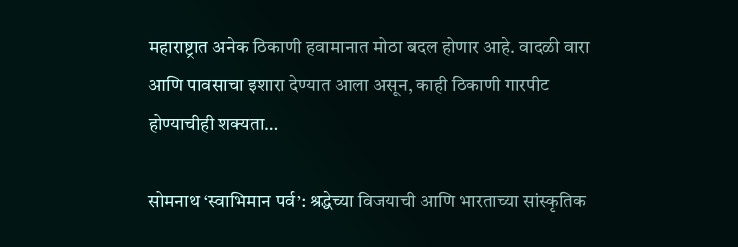महाराष्ट्रात अनेक ठिकाणी हवामानात मोठा बदल होणार आहे. वादळी वारा आणि पावसाचा इशारा देण्यात आला असून, काही ठिकाणी गारपीट होण्याचीही शक्यता…

सोमनाथ ‘स्वाभिमान पर्व’: श्रद्धेच्या विजयाची आणि भारताच्या सांस्कृतिक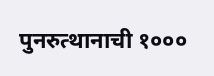पुनरुत्थानाची १०००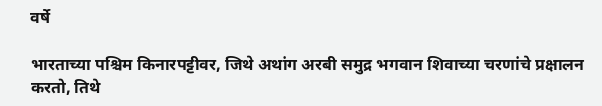वर्षे

भारताच्या पश्चिम किनारपट्टीवर, जिथे अथांग अरबी समुद्र भगवान शिवाच्या चरणांचे प्रक्षालन करतो, तिथे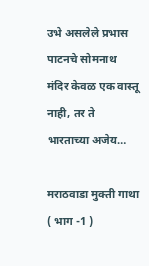उभे असलेले प्रभास पाटनचे सोमनाथ मंदिर केवळ एक वास्तू नाही, तर ते भारताच्या अजेय…

मराठवाडा मुक्ती गाथा ( भाग -1 )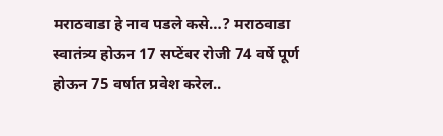मराठवाडा हे नाव पडले कसे…? मराठवाडा स्वातंत्र्य होऊन 17 सप्टेंबर रोजी 74 वर्षे पूर्ण होऊन 75 वर्षात प्रवेश करेल..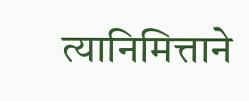त्यानिमित्ताने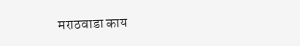मराठवाडा काय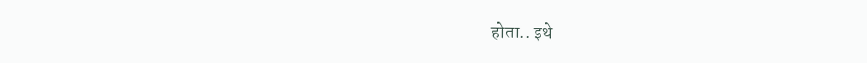होता.. इथे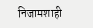निजामशाही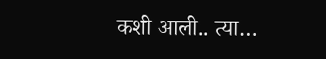कशी आली.. त्या…